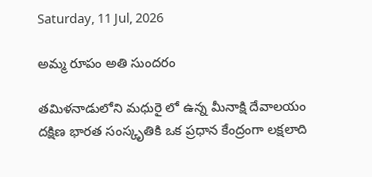Saturday, 11 Jul, 2026

అమ్మ రూపం అతి సుందరం

తమిళనాడులోని మధురై లో ఉన్న మీనాక్షి దేవాలయం దక్షిణ భారత సంస్కృతికి ఒక ప్రధాన కేంద్రంగా లక్షలాది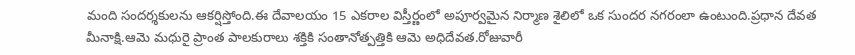మంది సందర్శకులను ఆకర్షిస్తోంది.ఈ దేవాలయం 15 ఎకరాల విస్తీర్ణంలో అపూర్వమైన నిర్మాణ శైలిలో ఒక సుందర నగరంలా ఉంటుంది.ప్రధాన దేవత మీనాక్షి.ఆమె మధురై ప్రాంత పాలకురాలు శక్తికి సంతానోత్పత్తికి ఆమె అధిదేవత.రోజువారీ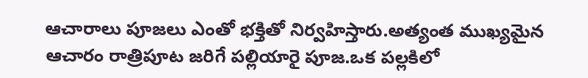ఆచారాలు పూజలు ఎంతో భక్తితో నిర్వహిస్తారు.అత్యంత ముఖ్యమైన ఆచారం రాత్రిపూట జరిగే పల్లియారై పూజ.ఒక పల్లకిలో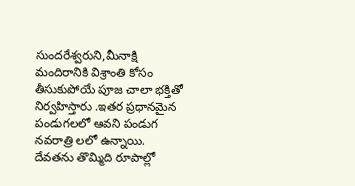సుందరేశ్వరుని,మీనాక్షి మందిరానికి విశ్రాంతి కోసం తీసుకుపోయే పూజ చాలా భక్తితో నిర్వహిస్తారు .ఇతర ప్రధానమైన పండుగలలో ఆవని పండుగ నవరాత్రి లలో ఉన్నాయి. దేవతను తొమ్మిది రూపాల్లో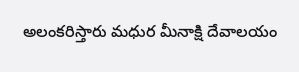అలంకరిస్తారు మధుర మీనాక్షి దేవాలయం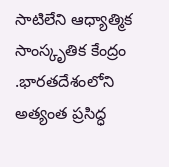సాటిలేని ఆధ్యాత్మిక సాంస్కృతిక కేంద్రం .భారతదేశంలోని అత్యంత ప్రసిద్ధ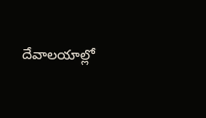దేవాలయాల్లో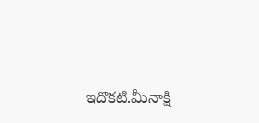ఇదొకటి.మీనాక్షి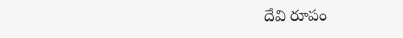దేవి రూపం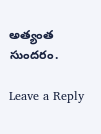అత్యంత సుందరం.

Leave a Reply